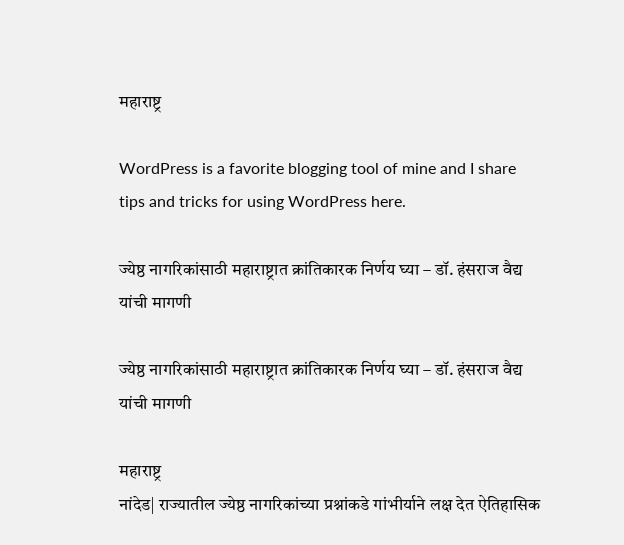महाराष्ट्र

WordPress is a favorite blogging tool of mine and I share tips and tricks for using WordPress here.

ज्येष्ठ नागरिकांसाठी महाराष्ट्रात क्रांतिकारक निर्णय घ्या – डॉ. हंसराज वैद्य यांची मागणी

ज्येष्ठ नागरिकांसाठी महाराष्ट्रात क्रांतिकारक निर्णय घ्या – डॉ. हंसराज वैद्य यांची मागणी

महाराष्ट्र
नांदेड| राज्यातील ज्येष्ठ नागरिकांच्या प्रश्नांकडे गांभीर्याने लक्ष देत ऐतिहासिक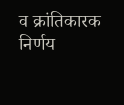व क्रांतिकारक निर्णय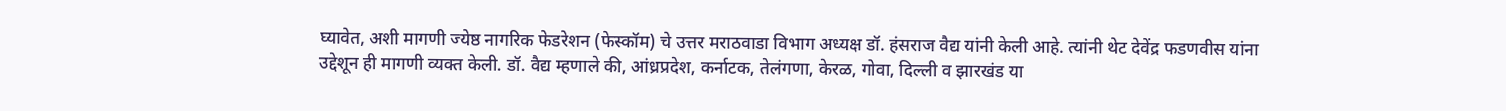घ्यावेत, अशी मागणी ज्येष्ठ नागरिक फेडरेशन (फेस्कॉम) चे उत्तर मराठवाडा विभाग अध्यक्ष डॉ. हंसराज वैद्य यांनी केली आहे. त्यांनी थेट देवेंद्र फडणवीस यांना उद्देशून ही मागणी व्यक्त केली. डॉ. वैद्य म्हणाले की, आंध्रप्रदेश, कर्नाटक, तेलंगणा, केरळ, गोवा, दिल्ली व झारखंड या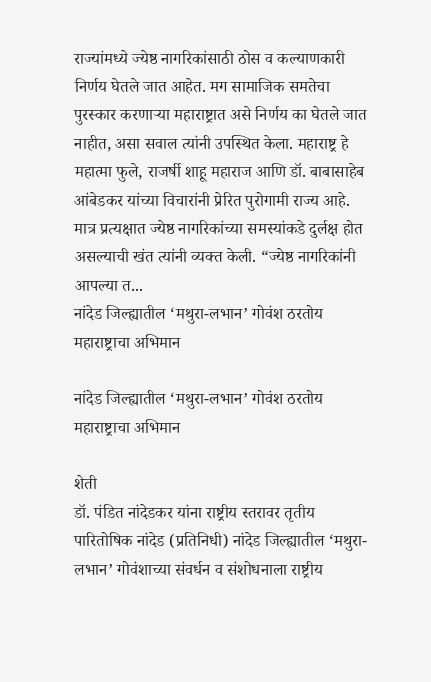राज्यांमध्ये ज्येष्ठ नागरिकांसाठी ठोस व कल्याणकारी निर्णय घेतले जात आहेत. मग सामाजिक समतेचा पुरस्कार करणाऱ्या महाराष्ट्रात असे निर्णय का घेतले जात नाहीत, असा सवाल त्यांनी उपस्थित केला. महाराष्ट्र हे महात्मा फुले, राजर्षी शाहू महाराज आणि डॉ. बाबासाहेब आंबेडकर यांच्या विचारांनी प्रेरित पुरोगामी राज्य आहे. मात्र प्रत्यक्षात ज्येष्ठ नागरिकांच्या समस्यांकडे दुर्लक्ष होत असल्याची खंत त्यांनी व्यक्त केली. “ज्येष्ठ नागरिकांनी आपल्या त...
नांदेड जिल्ह्यातील ‘मथुरा-लभान’ गोवंश ठरतोय महाराष्ट्राचा अभिमान

नांदेड जिल्ह्यातील ‘मथुरा-लभान’ गोवंश ठरतोय महाराष्ट्राचा अभिमान

शेती
डॉ. पंडित नांदेडकर यांना राष्ट्रीय स्तरावर तृतीय पारितोषिक नांदेड (प्रतिनिधी) नांदेड जिल्ह्यातील ‘मथुरा-लभान’ गोवंशाच्या संवर्धन व संशोधनाला राष्ट्रीय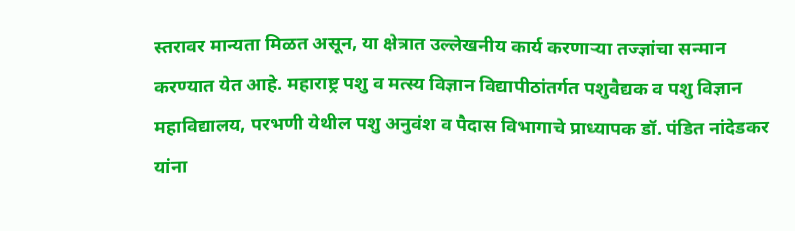स्तरावर मान्यता मिळत असून, या क्षेत्रात उल्लेखनीय कार्य करणाऱ्या तज्ज्ञांचा सन्मान करण्यात येत आहे. महाराष्ट्र पशु व मत्स्य विज्ञान विद्यापीठांतर्गत पशुवैद्यक व पशु विज्ञान महाविद्यालय, परभणी येथील पशु अनुवंश व पैदास विभागाचे प्राध्यापक डॉ. पंडित नांदेडकर यांना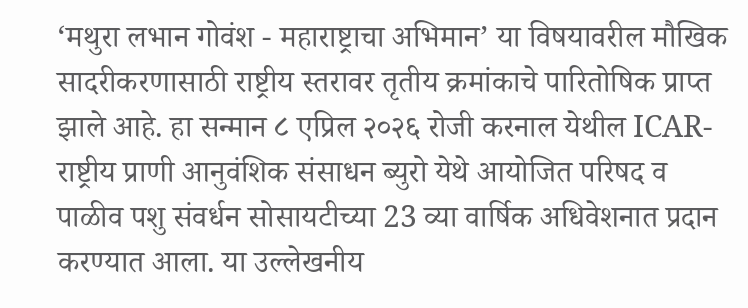‘मथुरा लभान गोवंश - महाराष्ट्राचा अभिमान’ या विषयावरील मौखिक सादरीकरणासाठी राष्ट्रीय स्तरावर तृतीय क्रमांकाचे पारितोषिक प्राप्त झाले आहे. हा सन्मान ८ एप्रिल २०२६ रोजी करनाल येथील ICAR-राष्ट्रीय प्राणी आनुवंशिक संसाधन ब्युरो येथे आयोजित परिषद व पाळीव पशु संवर्धन सोसायटीच्या 23 व्या वार्षिक अधिवेशनात प्रदान करण्यात आला. या उल्लेखनीय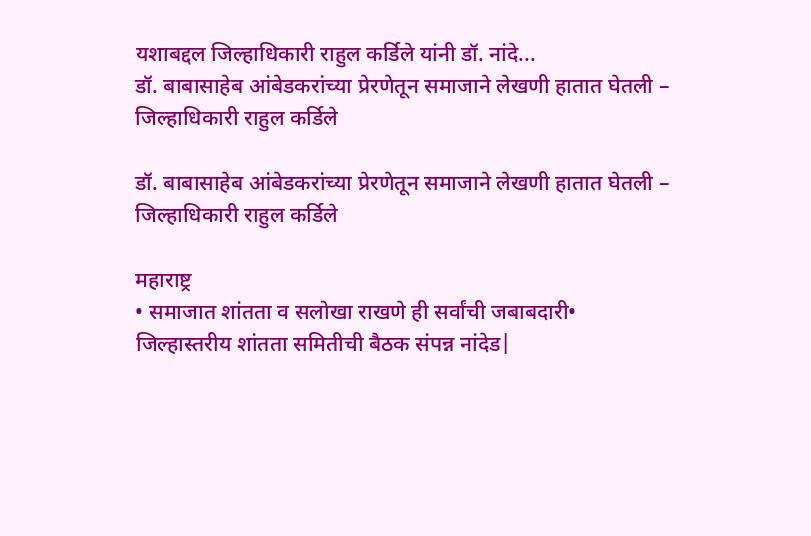यशाबद्दल जिल्हाधिकारी राहुल कर्डिले यांनी डॉ. नांदे...
डॉ. बाबासाहेब आंबेडकरांच्या प्रेरणेतून समाजाने लेखणी हातात घेतली – जिल्हाधिकारी राहुल कर्डिले

डॉ. बाबासाहेब आंबेडकरांच्या प्रेरणेतून समाजाने लेखणी हातात घेतली – जिल्हाधिकारी राहुल कर्डिले

महाराष्ट्र
• समाजात शांतता व सलोखा राखणे ही सर्वांची जबाबदारी• जिल्हास्तरीय शांतता समितीची बैठक संपन्न नांदेड|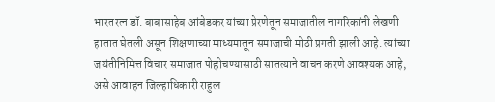भारतरत्न डॉ. बाबासाहेब आंबेडकर यांच्या प्रेरणेतून समाजातील नागरिकांनी लेखणी हातात घेतली असून शिक्षणाच्या माध्यमातून समाजाची मोठी प्रगती झाली आहे. त्यांच्या जयंतीनिमित्त विचार समाजात पोहोचण्यासाठी सातत्याने वाचन करणे आवश्यक आहे, असे आवाहन जिल्हाधिकारी राहुल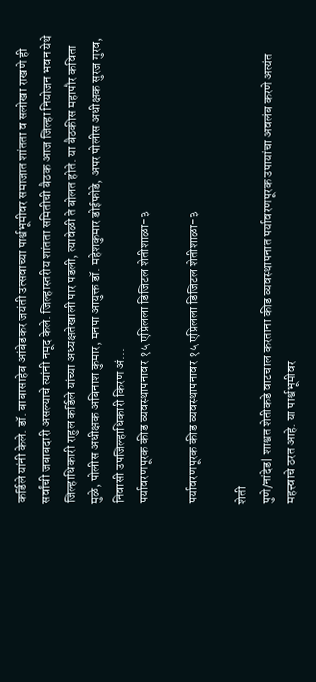कर्डिले यांनी केले. डॉ. बाबासाहेब आंबेडकर जयंती उत्सवाच्या पार्श्वभूमीवर समाजात शांतता व सलोखा राखणे ही सर्वांची जबाबदारी असल्याचे त्यांनी नमूद केले. जिल्हास्तरीय शांतता समितीची बैठक आज जिल्हा नियोजन भवन येथे जिल्हाधिकारी राहुल कर्डिले यांच्या अध्यक्षतेखाली पार पडली, त्यावेळी ते बोलत होते. या बैठकीस महापौर कविता मुळे, पोलीस अधीक्षक अबिनाश कुमार, मनपा आयुक्त डॉ. महेशकुमार डोईफोडे, अपर पोलीस अधीक्षक सुरज गुरव, निवासी उपजिल्हाधिकारी किरण अं...
पर्यावरणपूरक कीड व्यवस्थापनावर १५ एप्रिलला डिजिटल शेतीशाळा-३

पर्यावरणपूरक कीड व्यवस्थापनावर १५ एप्रिलला डिजिटल शेतीशाळा-३

शेती
पुणे/नांदेड| शाश्वत शेतीकडे वाटचाल करताना कीड व्यवस्थापनात पर्यावरणपूरक उपायांचा अवलंब करणे अत्यंत महत्त्वाचे ठरत आहे. या पार्श्वभूमीवर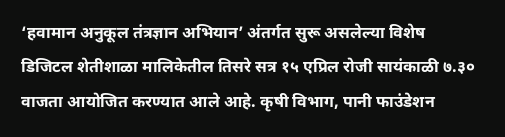‘हवामान अनुकूल तंत्रज्ञान अभियान’ अंतर्गत सुरू असलेल्या विशेष डिजिटल शेतीशाळा मालिकेतील तिसरे सत्र १५ एप्रिल रोजी सायंकाळी ७.३० वाजता आयोजित करण्यात आले आहे. कृषी विभाग, पानी फाउंडेशन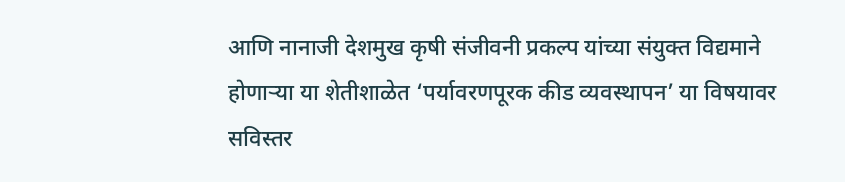आणि नानाजी देशमुख कृषी संजीवनी प्रकल्प यांच्या संयुक्त विद्यमाने होणाऱ्या या शेतीशाळेत ‘पर्यावरणपूरक कीड व्यवस्थापन’ या विषयावर सविस्तर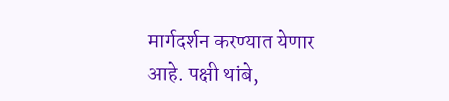मार्गदर्शन करण्यात येणार आहे. पक्षी थांबे,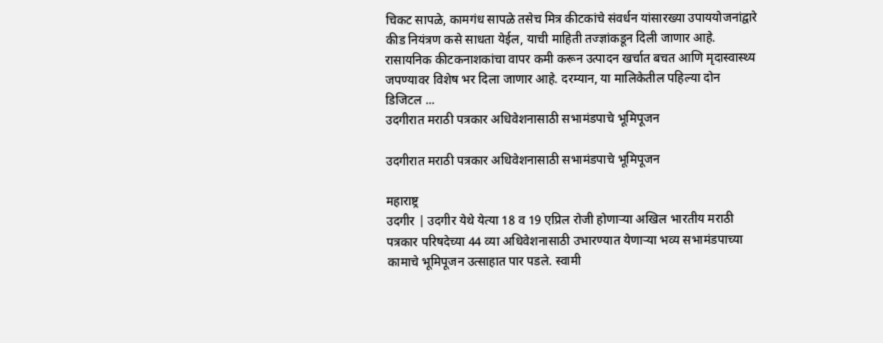चिकट सापळे, कामगंध सापळे तसेच मित्र कीटकांचे संवर्धन यांसारख्या उपाययोजनांद्वारे कीड नियंत्रण कसे साधता येईल, याची माहिती तज्ज्ञांकडून दिली जाणार आहे. रासायनिक कीटकनाशकांचा वापर कमी करून उत्पादन खर्चात बचत आणि मृदास्वास्थ्य जपण्यावर विशेष भर दिला जाणार आहे. दरम्यान, या मालिकेतील पहिल्या दोन डिजिटल ...
उदगीरात मराठी पत्रकार अधिवेशनासाठी सभामंडपाचे भूमिपूजन

उदगीरात मराठी पत्रकार अधिवेशनासाठी सभामंडपाचे भूमिपूजन

महाराष्ट्र
उदगीर | उदगीर येथे येत्या 18 व 19 एप्रिल रोजी होणाऱ्या अखिल भारतीय मराठी पत्रकार परिषदेच्या 44 व्या अधिवेशनासाठी उभारण्यात येणाऱ्या भव्य सभामंडपाच्या कामाचे भूमिपूजन उत्साहात पार पडले. स्वामी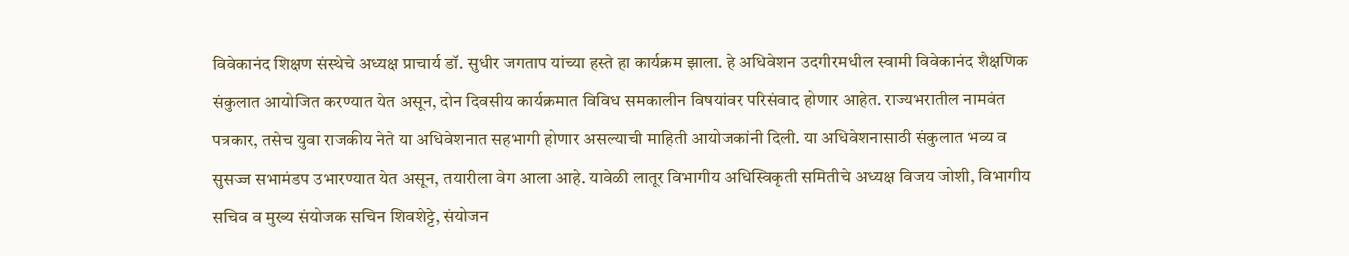विवेकानंद शिक्षण संस्थेचे अध्यक्ष प्राचार्य डॉ. सुधीर जगताप यांच्या हस्ते हा कार्यक्रम झाला. हे अधिवेशन उदगीरमधील स्वामी विवेकानंद शैक्षणिक संकुलात आयोजित करण्यात येत असून, दोन दिवसीय कार्यक्रमात विविध समकालीन विषयांवर परिसंवाद होणार आहेत. राज्यभरातील नामवंत पत्रकार, तसेच युवा राजकीय नेते या अधिवेशनात सहभागी होणार असल्याची माहिती आयोजकांनी दिली. या अधिवेशनासाठी संकुलात भव्य व सुसज्ज सभामंडप उभारण्यात येत असून, तयारीला वेग आला आहे. यावेळी लातूर विभागीय अधिस्विकृती समितीचे अध्यक्ष विजय जोशी, विभागीय सचिव व मुख्य संयोजक सचिन शिवशेट्टे, संयोजन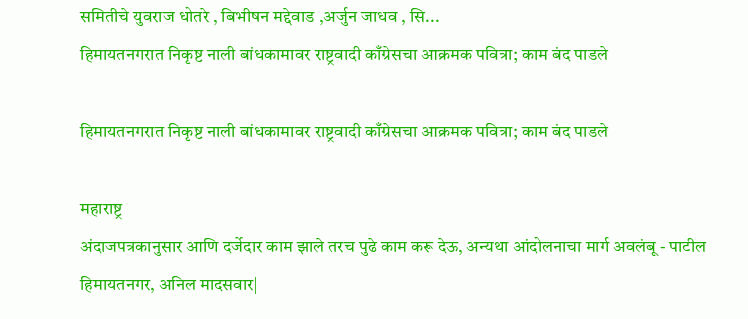समितीचे युवराज धोतरे , बिभीषन मद्देवाड ,अर्जुन जाधव , सि...
हिमायतनगरात निकृष्ट नाली बांधकामावर राष्ट्रवादी काँग्रेसचा आक्रमक पवित्रा; काम बंद पाडले

हिमायतनगरात निकृष्ट नाली बांधकामावर राष्ट्रवादी काँग्रेसचा आक्रमक पवित्रा; काम बंद पाडले

महाराष्ट्र
अंदाजपत्रकानुसार आणि दर्जेदार काम झाले तरच पुढे काम करू देऊ, अन्यथा आंदोलनाचा मार्ग अवलंबू - पाटील  हिमायतनगर, अनिल मादसवार|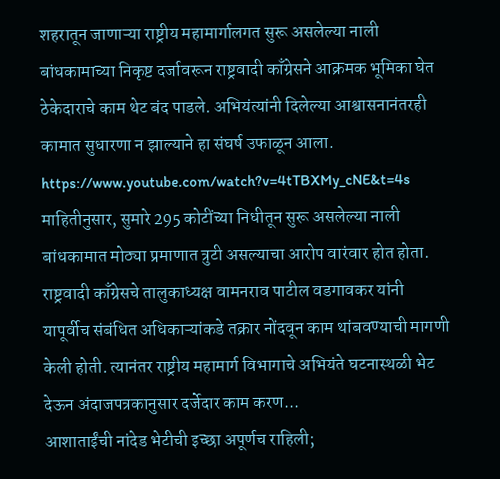शहरातून जाणाऱ्या राष्ट्रीय महामार्गालगत सुरू असलेल्या नाली बांधकामाच्या निकृष्ट दर्जावरून राष्ट्रवादी काँग्रेसने आक्रमक भूमिका घेत ठेकेदाराचे काम थेट बंद पाडले. अभियंत्यांनी दिलेल्या आश्वासनानंतरही कामात सुधारणा न झाल्याने हा संघर्ष उफाळून आला.  https://www.youtube.com/watch?v=4tTBXMy_cNE&t=4s माहितीनुसार, सुमारे 295 कोटींच्या निधीतून सुरू असलेल्या नाली बांधकामात मोठ्या प्रमाणात त्रुटी असल्याचा आरोप वारंवार होत होता. राष्ट्रवादी काँग्रेसचे तालुकाध्यक्ष वामनराव पाटील वडगावकर यांनी यापूर्वीच संबंधित अधिकाऱ्यांकडे तक्रार नोंदवून काम थांबवण्याची मागणी केली होती. त्यानंतर राष्ट्रीय महामार्ग विभागाचे अभियंते घटनास्थळी भेट देऊन अंदाजपत्रकानुसार दर्जेदार काम करण...
आशाताईंची नांदेड भेटीची इच्छा अपूर्णच राहिली;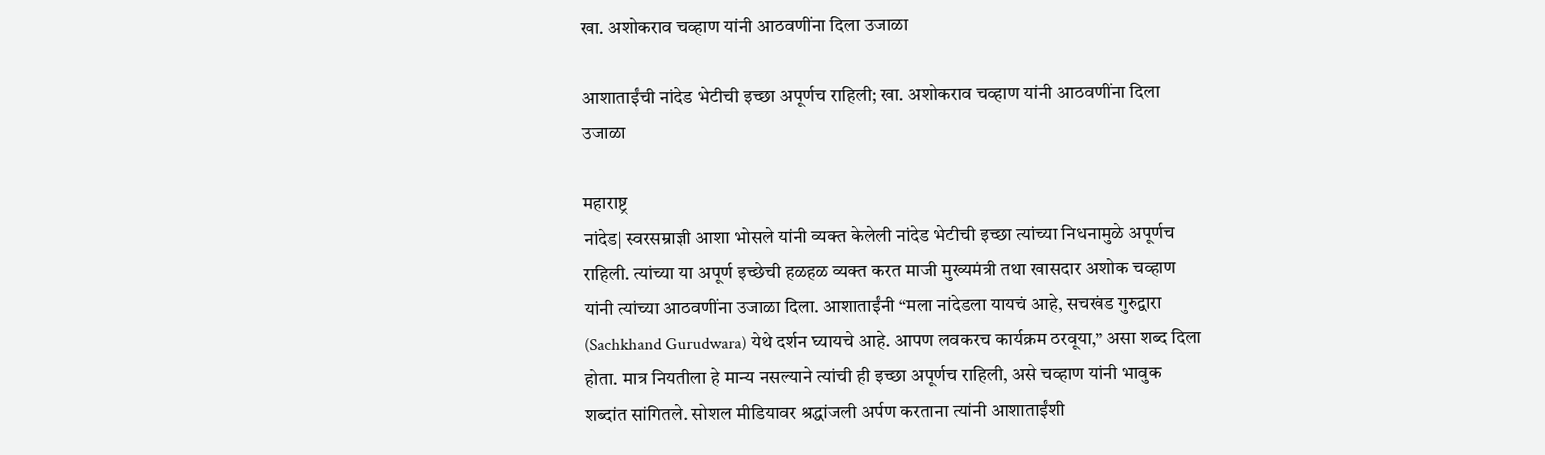खा. अशोकराव चव्हाण यांनी आठवणींना दिला उजाळा

आशाताईंची नांदेड भेटीची इच्छा अपूर्णच राहिली; खा. अशोकराव चव्हाण यांनी आठवणींना दिला उजाळा

महाराष्ट्र
नांदेड| स्वरसम्राज्ञी आशा भोसले यांनी व्यक्त केलेली नांदेड भेटीची इच्छा त्यांच्या निधनामुळे अपूर्णच राहिली. त्यांच्या या अपूर्ण इच्छेची हळहळ व्यक्त करत माजी मुख्यमंत्री तथा खासदार अशोक चव्हाण यांनी त्यांच्या आठवणींना उजाळा दिला. आशाताईंनी “मला नांदेडला यायचं आहे, सचखंड गुरुद्वारा (Sachkhand Gurudwara) येथे दर्शन घ्यायचे आहे. आपण लवकरच कार्यक्रम ठरवूया,” असा शब्द दिला होता. मात्र नियतीला हे मान्य नसल्याने त्यांची ही इच्छा अपूर्णच राहिली, असे चव्हाण यांनी भावुक शब्दांत सांगितले. सोशल मीडियावर श्रद्धांजली अर्पण करताना त्यांनी आशाताईंशी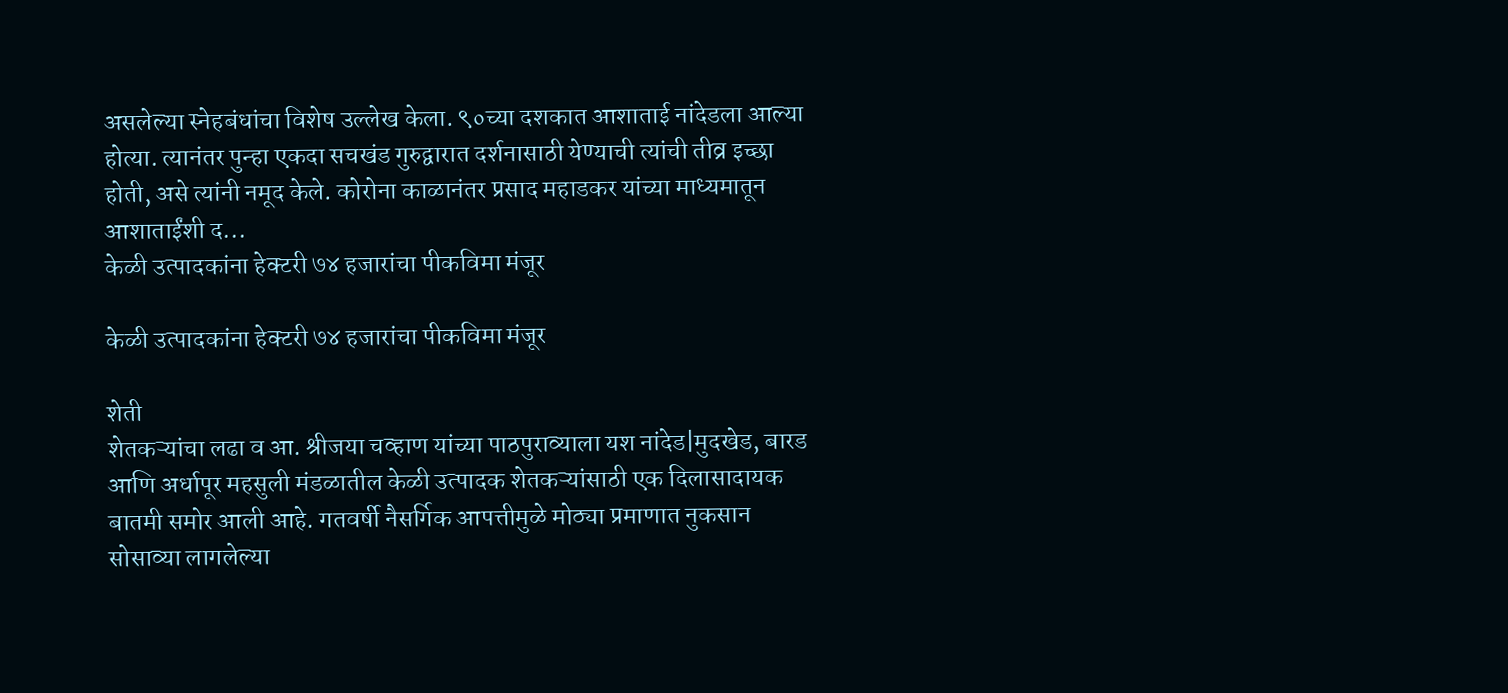असलेल्या स्नेहबंधांचा विशेष उल्लेख केला. ९०च्या दशकात आशाताई नांदेडला आल्या होत्या. त्यानंतर पुन्हा एकदा सचखंड गुरुद्वारात दर्शनासाठी येण्याची त्यांची तीव्र इच्छा होती, असे त्यांनी नमूद केले. कोरोना काळानंतर प्रसाद महाडकर यांच्या माध्यमातून आशाताईंशी द...
केळी उत्पादकांना हेक्टरी ७४ हजारांचा पीकविमा मंजूर

केळी उत्पादकांना हेक्टरी ७४ हजारांचा पीकविमा मंजूर

शेती
शेतकऱ्यांचा लढा व आ. श्रीजया चव्हाण यांच्या पाठपुराव्याला यश नांदेड|मुदखेड, बारड आणि अर्धापूर महसुली मंडळातील केळी उत्पादक शेतकऱ्यांसाठी एक दिलासादायक बातमी समोर आली आहे. गतवर्षी नैसर्गिक आपत्तीमुळे मोठ्या प्रमाणात नुकसान सोसाव्या लागलेल्या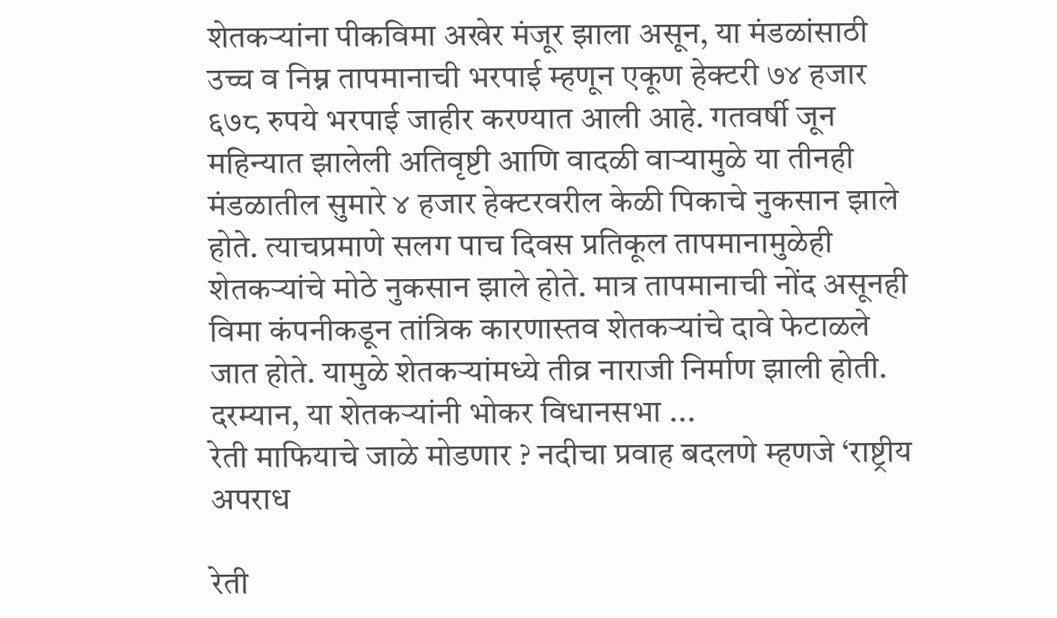शेतकऱ्यांना पीकविमा अखेर मंजूर झाला असून, या मंडळांसाठी उच्च व निम्न तापमानाची भरपाई म्हणून एकूण हेक्टरी ७४ हजार ६७८ रुपये भरपाई जाहीर करण्यात आली आहे. गतवर्षी जून महिन्यात झालेली अतिवृष्टी आणि वादळी वाऱ्यामुळे या तीनही मंडळातील सुमारे ४ हजार हेक्टरवरील केळी पिकाचे नुकसान झाले होते. त्याचप्रमाणे सलग पाच दिवस प्रतिकूल तापमानामुळेही शेतकऱ्यांचे मोठे नुकसान झाले होते. मात्र तापमानाची नोंद असूनही विमा कंपनीकडून तांत्रिक कारणास्तव शेतकऱ्यांचे दावे फेटाळले जात होते. यामुळे शेतकऱ्यांमध्ये तीव्र नाराजी निर्माण झाली होती. दरम्यान, या शेतकऱ्यांनी भोकर विधानसभा ...
रेती माफियाचे जाळे मोडणार ? नदीचा प्रवाह बदलणे म्हणजे ‘राष्ट्रीय अपराध

रेती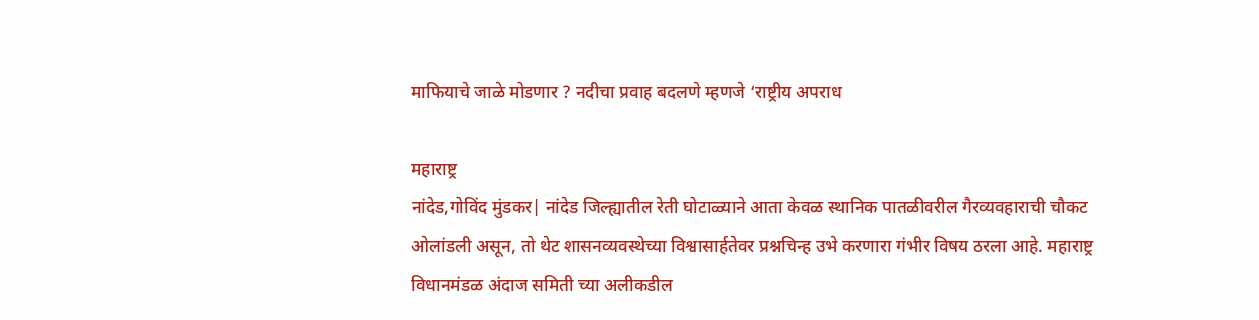माफियाचे जाळे मोडणार ? नदीचा प्रवाह बदलणे म्हणजे ‘राष्ट्रीय अपराध

महाराष्ट्र
नांदेड,गोविंद मुंडकर| नांदेड जिल्ह्यातील रेती घोटाळ्याने आता केवळ स्थानिक पातळीवरील गैरव्यवहाराची चौकट ओलांडली असून, तो थेट शासनव्यवस्थेच्या विश्वासार्हतेवर प्रश्नचिन्ह उभे करणारा गंभीर विषय ठरला आहे. महाराष्ट्र विधानमंडळ अंदाज समिती च्या अलीकडील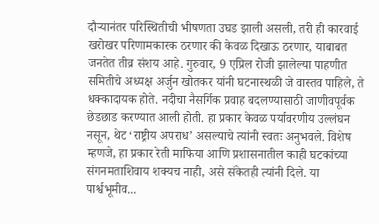दौऱ्यानंतर परिस्थितीची भीषणता उघड झाली असली, तरी ही कारवाई खरोखर परिणामकारक ठरणार की केवळ दिखाऊ ठरणार, याबाबत जनतेत तीव्र संशय आहे. गुरुवार, 9 एप्रिल रोजी झालेल्या पाहणीत समितीचे अध्यक्ष अर्जुन खोतकर यांनी घटनास्थळी जे वास्तव पाहिले, ते धक्कादायक होते. नदीचा नैसर्गिक प्रवाह बदलण्यासाठी जाणीवपूर्वक छेडछाड करण्यात आली होती. हा प्रकार केवळ पर्यावरणीय उल्लंघन नसून, थेट ‘राष्ट्रीय अपराध’ असल्याचे त्यांनी स्वतः अनुभवले. विशेष म्हणजे, हा प्रकार रेती माफिया आणि प्रशासनातील काही घटकांच्या संगनमताशिवाय शक्यच नाही, असे संकेतही त्यांनी दिले. या पार्श्वभूमीव...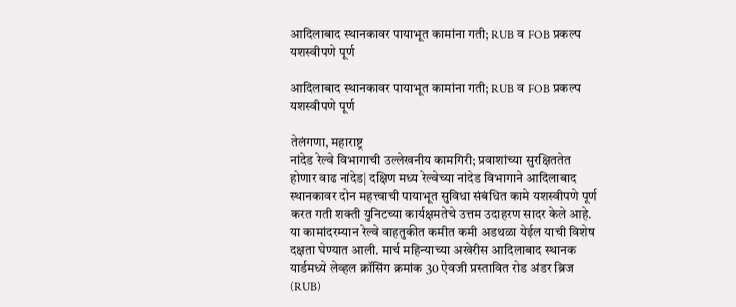आदिलाबाद स्थानकावर पायाभूत कामांना गती; RUB व FOB प्रकल्प यशस्वीपणे पूर्ण

आदिलाबाद स्थानकावर पायाभूत कामांना गती; RUB व FOB प्रकल्प यशस्वीपणे पूर्ण

तेलंगणा, महाराष्ट्र
नांदेड रेल्वे विभागाची उल्लेखनीय कामगिरी; प्रवाशांच्या सुरक्षिततेत होणार वाढ नांदेड| दक्षिण मध्य रेल्वेच्या नांदेड विभागाने आदिलाबाद स्थानकावर दोन महत्त्वाची पायाभूत सुविधा संबंधित कामे यशस्वीपणे पूर्ण करत गती शक्ती युनिटच्या कार्यक्षमतेचे उत्तम उदाहरण सादर केले आहे. या कामांदरम्यान रेल्वे वाहतुकीत कमीत कमी अडथळा येईल याची विशेष दक्षता घेण्यात आली. मार्च महिन्याच्या अखेरीस आदिलाबाद स्थानक यार्डमध्ये लेव्हल क्रॉसिंग क्रमांक 30 ऐवजी प्रस्तावित रोड अंडर ब्रिज (RUB)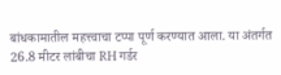बांधकामातील महत्त्वाचा टप्पा पूर्ण करण्यात आला. या अंतर्गत 26.8 मीटर लांबीचा RH गर्डर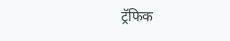ट्रॅफिक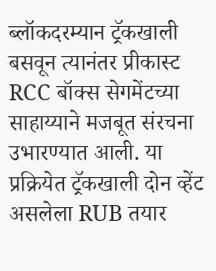ब्लॉकदरम्यान ट्रॅकखाली बसवून त्यानंतर प्रीकास्ट RCC बॉक्स सेगमेंटच्या साहाय्याने मजबूत संरचना उभारण्यात आली. या प्रक्रियेत ट्रॅकखाली दोन व्हेंट असलेला RUB तयार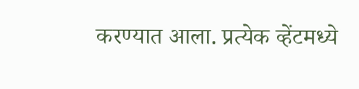करण्यात आला. प्रत्येक व्हेंटमध्ये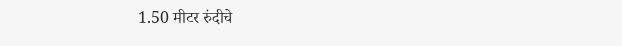1.50 मीटर रुंदीचे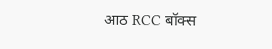आठ RCC बॉक्स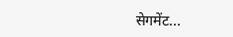सेगमेंट...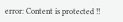error: Content is protected !!